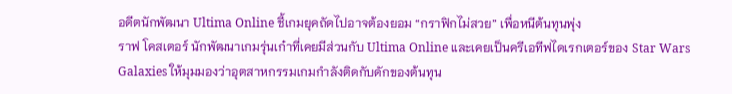อดีตนักพัฒนา Ultima Online ชี้เกมยุคถัดไปอาจต้องยอม “กราฟิกไม่สวย” เพื่อหนีต้นทุนพุ่ง
ราฟ โคสเตอร์ นักพัฒนาเกมรุ่นเก๋าที่เคยมีส่วนกับ Ultima Online และเคยเป็นครีเอทีฟไดเรกเตอร์ของ Star Wars Galaxies ให้มุมมองว่าอุตสาหกรรมเกมกำลังติดกับดักของต้นทุน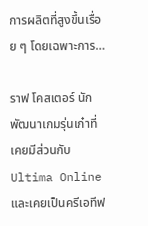การผลิตที่สูงขึ้นเรื่อย ๆ โดยเฉพาะการ…

ราฟ โคสเตอร์ นักพัฒนาเกมรุ่นเก๋าที่เคยมีส่วนกับ Ultima Online และเคยเป็นครีเอทีฟ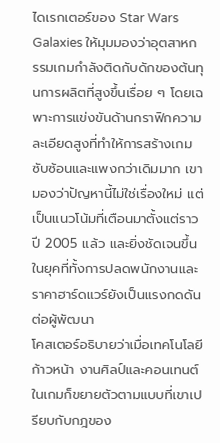ไดเรกเตอร์ของ Star Wars Galaxies ให้มุมมองว่าอุตสาหกรรมเกมกำลังติดกับดักของต้นทุนการผลิตที่สูงขึ้นเรื่อย ๆ โดยเฉพาะการแข่งขันด้านกราฟิกความละเอียดสูงที่ทำให้การสร้างเกมซับซ้อนและแพงกว่าเดิมมาก เขามองว่าปัญหานี้ไม่ใช่เรื่องใหม่ แต่เป็นแนวโน้มที่เตือนมาตั้งแต่ราวปี 2005 แล้ว และยิ่งชัดเจนขึ้นในยุคที่ทั้งการปลดพนักงานและราคาฮาร์ดแวร์ยังเป็นแรงกดดันต่อผู้พัฒนา
โคสเตอร์อธิบายว่าเมื่อเทคโนโลยีก้าวหน้า งานศิลป์และคอนเทนต์ในเกมก็ขยายตัวตามแบบที่เขาเปรียบกับกฎของ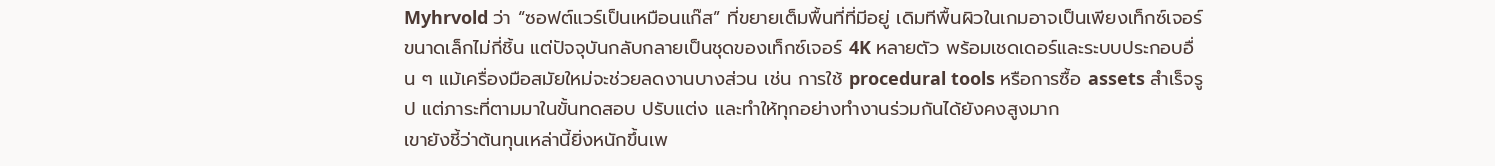Myhrvold ว่า “ซอฟต์แวร์เป็นเหมือนแก๊ส” ที่ขยายเต็มพื้นที่ที่มีอยู่ เดิมทีพื้นผิวในเกมอาจเป็นเพียงเท็กซ์เจอร์ขนาดเล็กไม่กี่ชิ้น แต่ปัจจุบันกลับกลายเป็นชุดของเท็กซ์เจอร์ 4K หลายตัว พร้อมเชดเดอร์และระบบประกอบอื่น ๆ แม้เครื่องมือสมัยใหม่จะช่วยลดงานบางส่วน เช่น การใช้ procedural tools หรือการซื้อ assets สำเร็จรูป แต่ภาระที่ตามมาในขั้นทดสอบ ปรับแต่ง และทำให้ทุกอย่างทำงานร่วมกันได้ยังคงสูงมาก
เขายังชี้ว่าต้นทุนเหล่านี้ยิ่งหนักขึ้นเพ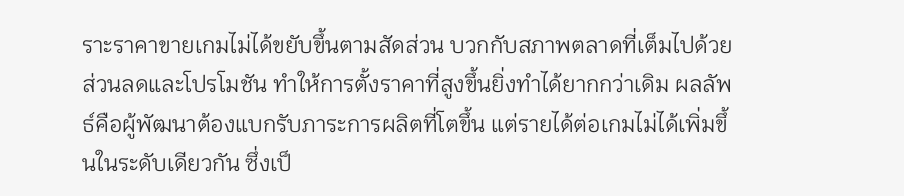ราะราคาขายเกมไม่ได้ขยับขึ้นตามสัดส่วน บวกกับสภาพตลาดที่เต็มไปด้วยส่วนลดและโปรโมชัน ทำให้การตั้งราคาที่สูงขึ้นยิ่งทำได้ยากกว่าเดิม ผลลัพธ์คือผู้พัฒนาต้องแบกรับภาระการผลิตที่โตขึ้น แต่รายได้ต่อเกมไม่ได้เพิ่มขึ้นในระดับเดียวกัน ซึ่งเป็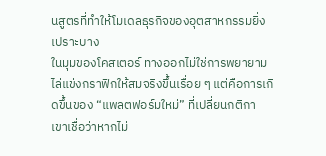นสูตรที่ทำให้โมเดลธุรกิจของอุตสาหกรรมยิ่งเปราะบาง
ในมุมของโคสเตอร์ ทางออกไม่ใช่การพยายามไล่แข่งกราฟิกให้สมจริงขึ้นเรื่อย ๆ แต่คือการเกิดขึ้นของ “แพลตฟอร์มใหม่” ที่เปลี่ยนกติกา เขาเชื่อว่าหากไม่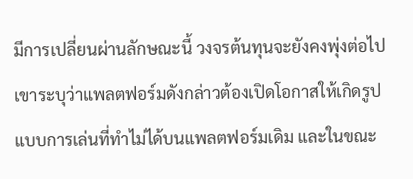มีการเปลี่ยนผ่านลักษณะนี้ วงจรต้นทุนจะยังคงพุ่งต่อไป เขาระบุว่าแพลตฟอร์มดังกล่าวต้องเปิดโอกาสให้เกิดรูปแบบการเล่นที่ทำไม่ได้บนแพลตฟอร์มเดิม และในขณะ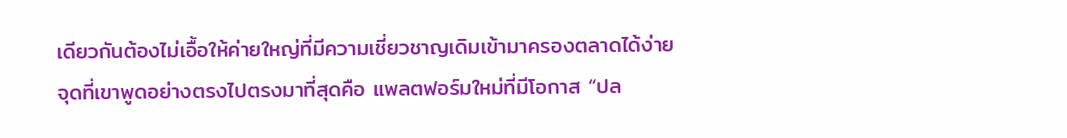เดียวกันต้องไม่เอื้อให้ค่ายใหญ่ที่มีความเชี่ยวชาญเดิมเข้ามาครองตลาดได้ง่าย
จุดที่เขาพูดอย่างตรงไปตรงมาที่สุดคือ แพลตฟอร์มใหม่ที่มีโอกาส “ปล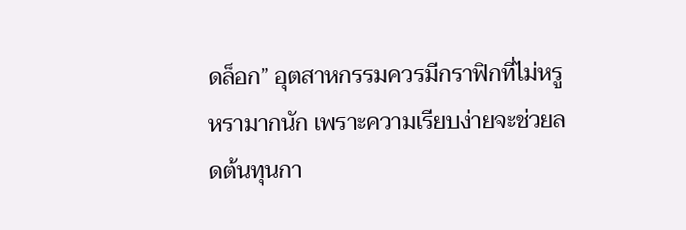ดล็อก” อุตสาหกรรมควรมีกราฟิกที่ไม่หรูหรามากนัก เพราะความเรียบง่ายจะช่วยลดต้นทุนกา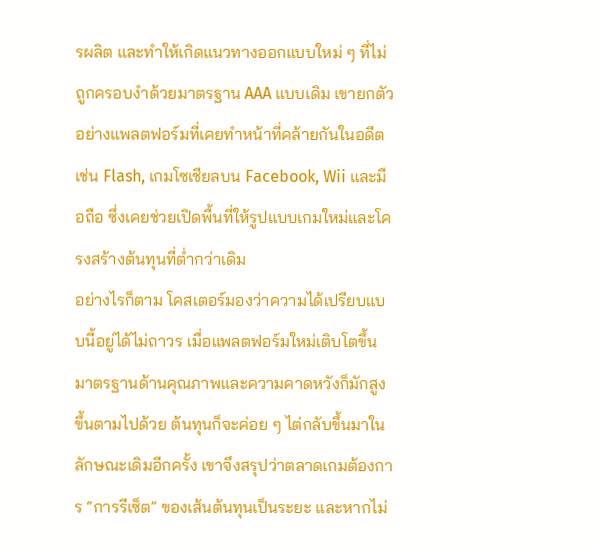รผลิต และทำให้เกิดแนวทางออกแบบใหม่ ๆ ที่ไม่ถูกครอบงำด้วยมาตรฐาน AAA แบบเดิม เขายกตัวอย่างแพลตฟอร์มที่เคยทำหน้าที่คล้ายกันในอดีต เช่น Flash, เกมโซเชียลบน Facebook, Wii และมือถือ ซึ่งเคยช่วยเปิดพื้นที่ให้รูปแบบเกมใหม่และโครงสร้างต้นทุนที่ต่ำกว่าเดิม
อย่างไรก็ตาม โคสเตอร์มองว่าความได้เปรียบแบบนี้อยู่ได้ไม่ถาวร เมื่อแพลตฟอร์มใหม่เติบโตขึ้น มาตรฐานด้านคุณภาพและความคาดหวังก็มักสูงขึ้นตามไปด้วย ต้นทุนก็จะค่อย ๆ ไต่กลับขึ้นมาในลักษณะเดิมอีกครั้ง เขาจึงสรุปว่าตลาดเกมต้องการ “การรีเซ็ต” ของเส้นต้นทุนเป็นระยะ และหากไม่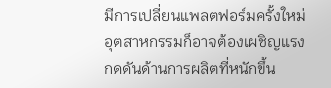มีการเปลี่ยนแพลตฟอร์มครั้งใหม่ อุตสาหกรรมก็อาจต้องเผชิญแรงกดดันด้านการผลิตที่หนักขึ้น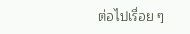ต่อไปเรื่อย ๆ